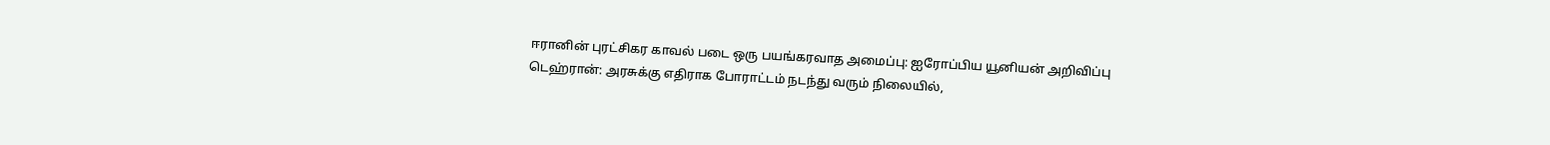ஈரானின் புரட்சிகர காவல் படை ஒரு பயங்கரவாத அமைப்பு: ஐரோப்பிய யூனியன் அறிவிப்பு
டெஹ்ரான்: அரசுக்கு எதிராக போராட்டம் நடந்து வரும் நிலையில்,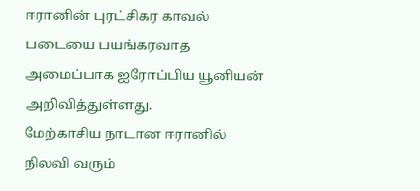ஈரானின் புரட்சிகர காவல் படையை பயங்கரவாத அமைப்பாக ஐரோப்பிய யூனியன் அறிவித்துள்ளது.
மேற்காசிய நாடான ஈரானில் நிலவி வரும்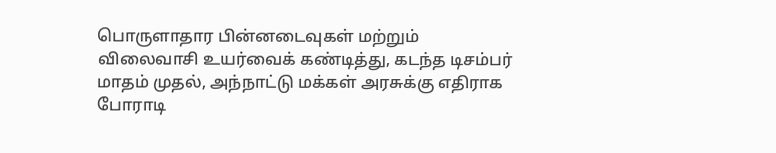பொருளாதார பின்னடைவுகள் மற்றும் விலைவாசி உயர்வைக் கண்டித்து, கடந்த டிசம்பர் மாதம் முதல், அந்நாட்டு மக்கள் அரசுக்கு எதிராக போராடி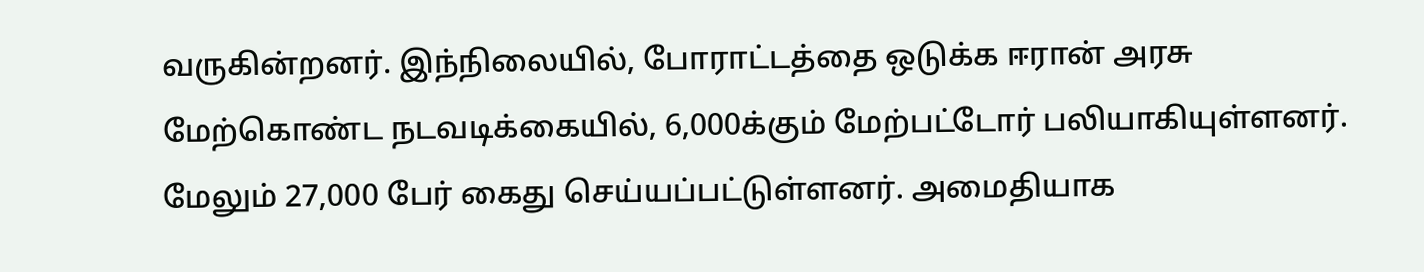வருகின்றனர். இந்நிலையில், போராட்டத்தை ஒடுக்க ஈரான் அரசு மேற்கொண்ட நடவடிக்கையில், 6,000க்கும் மேற்பட்டோர் பலியாகியுள்ளனர்.
மேலும் 27,000 பேர் கைது செய்யப்பட்டுள்ளனர். அமைதியாக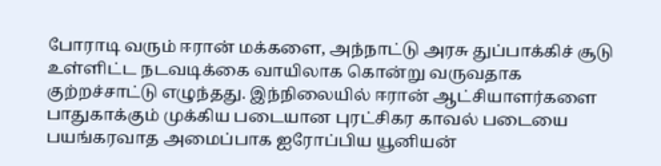போராடி வரும் ஈரான் மக்களை, அந்நாட்டு அரசு துப்பாக்கிச் சூடு உள்ளிட்ட நடவடிக்கை வாயிலாக கொன்று வருவதாக குற்றச்சாட்டு எழுந்தது. இந்நிலையில் ஈரான் ஆட்சியாளர்களை பாதுகாக்கும் முக்கிய படையான புரட்சிகர காவல் படையை பயங்கரவாத அமைப்பாக ஐரோப்பிய யூனியன்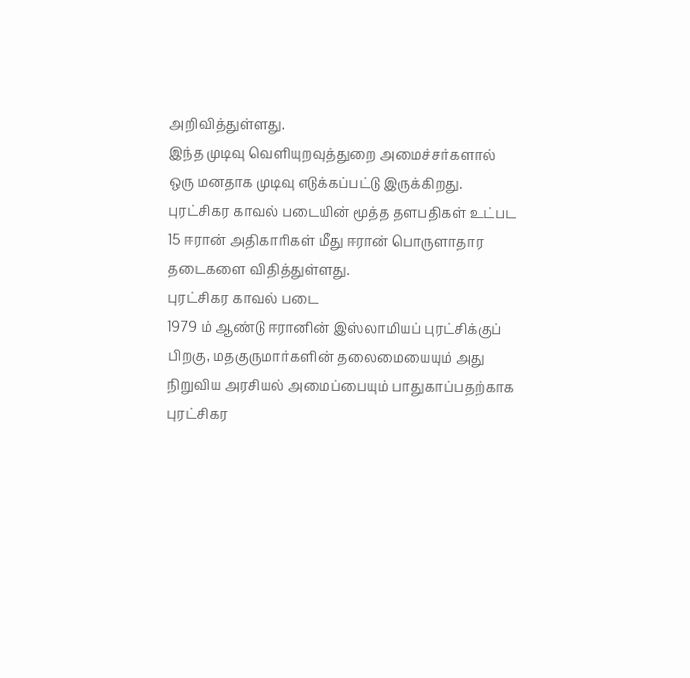அறிவித்துள்ளது.
இந்த முடிவு வெளியுறவுத்துறை அமைச்சர்களால் ஒரு மனதாக முடிவு எடுக்கப்பட்டு இருக்கிறது. புரட்சிகர காவல் படையின் மூத்த தளபதிகள் உட்பட 15 ஈரான் அதிகாரிகள் மீது ஈரான் பொருளாதார தடைகளை விதித்துள்ளது.
புரட்சிகர காவல் படை
1979 ம் ஆண்டு ஈரானின் இஸ்லாமியப் புரட்சிக்குப் பிறகு, மதகுருமார்களின் தலைமையையும் அது நிறுவிய அரசியல் அமைப்பையும் பாதுகாப்பதற்காக புரட்சிகர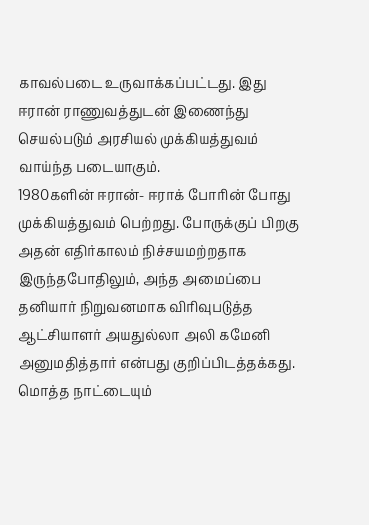காவல்படை உருவாக்கப்பட்டது. இது ஈரான் ராணுவத்துடன் இணைந்து செயல்படும் அரசியல் முக்கியத்துவம் வாய்ந்த படையாகும்.
1980களின் ஈரான்- ஈராக் போரின் போது முக்கியத்துவம் பெற்றது. போருக்குப் பிறகு அதன் எதிர்காலம் நிச்சயமற்றதாக இருந்தபோதிலும், அந்த அமைப்பை தனியார் நிறுவனமாக விரிவுபடுத்த ஆட்சியாளர் அயதுல்லா அலி கமேனி அனுமதித்தார் என்பது குறிப்பிடத்தக்கது.
மொத்த நாட்டையும்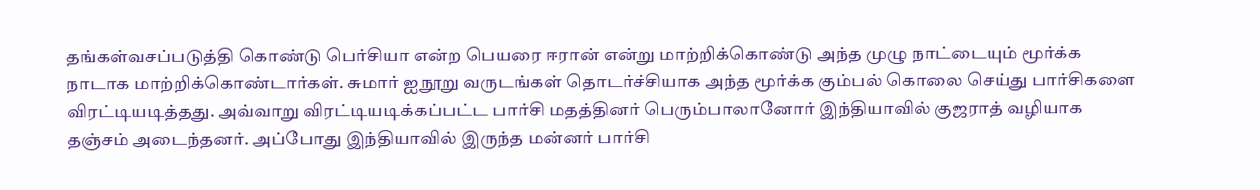தங்கள்வசப்படுத்தி கொண்டு பெர்சியா என்ற பெயரை ஈரான் என்று மாற்றிக்கொண்டு அந்த முழு நாட்டையும் மூர்க்க நாடாக மாற்றிக்கொண்டார்கள். சுமார் ஐநூறு வருடங்கள் தொடர்ச்சியாக அந்த மூர்க்க கும்பல் கொலை செய்து பார்சிகளை விரட்டியடித்தது. அவ்வாறு விரட்டியடிக்கப்பட்ட பார்சி மதத்தினர் பெரும்பாலானோர் இந்தியாவில் குஜராத் வழியாக தஞ்சம் அடைந்தனர். அப்போது இந்தியாவில் இருந்த மன்னர் பார்சி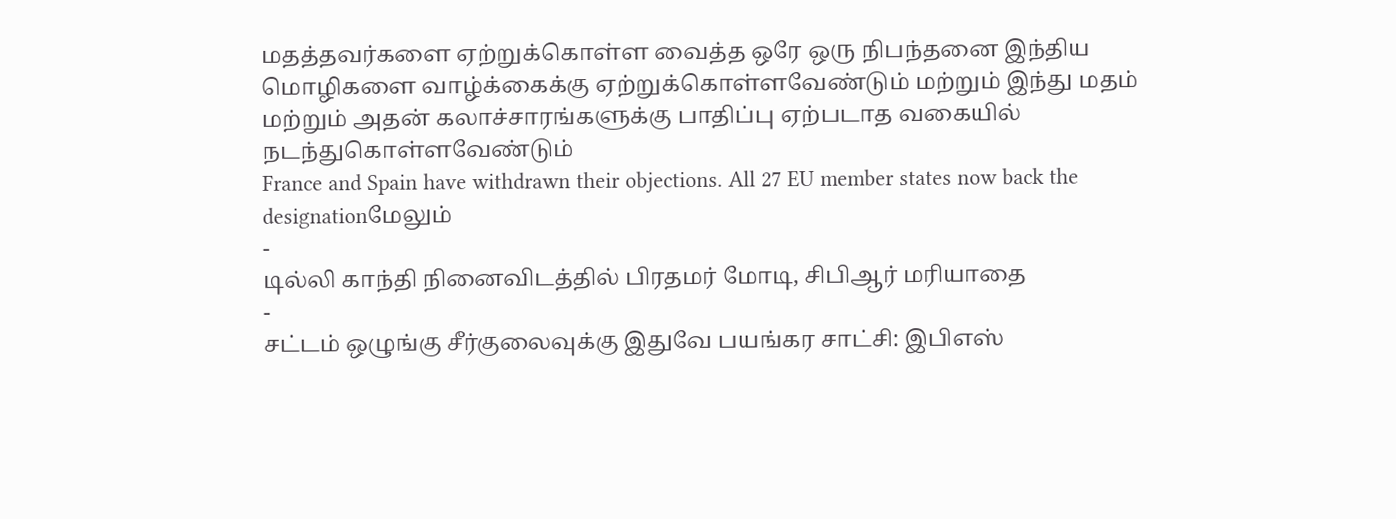மதத்தவர்களை ஏற்றுக்கொள்ள வைத்த ஒரே ஒரு நிபந்தனை இந்திய மொழிகளை வாழ்க்கைக்கு ஏற்றுக்கொள்ளவேண்டும் மற்றும் இந்து மதம் மற்றும் அதன் கலாச்சாரங்களுக்கு பாதிப்பு ஏற்படாத வகையில் நடந்துகொள்ளவேண்டும்
France and Spain have withdrawn their objections. All 27 EU member states now back the designationமேலும்
-
டில்லி காந்தி நினைவிடத்தில் பிரதமர் மோடி, சிபிஆர் மரியாதை
-
சட்டம் ஒழுங்கு சீர்குலைவுக்கு இதுவே பயங்கர சாட்சி: இபிஎஸ்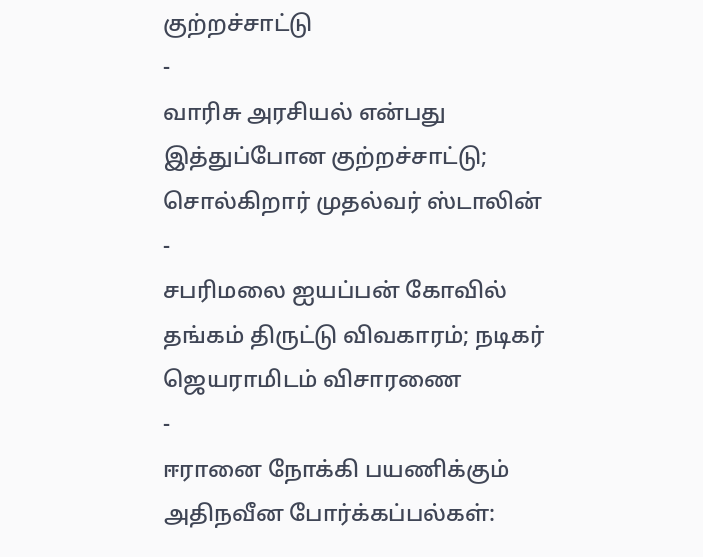குற்றச்சாட்டு
-
வாரிசு அரசியல் என்பது இத்துப்போன குற்றச்சாட்டு; சொல்கிறார் முதல்வர் ஸ்டாலின்
-
சபரிமலை ஐயப்பன் கோவில் தங்கம் திருட்டு விவகாரம்; நடிகர் ஜெயராமிடம் விசாரணை
-
ஈரானை நோக்கி பயணிக்கும் அதிநவீன போர்க்கப்பல்கள்: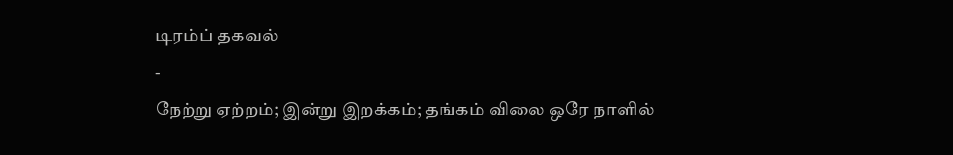டிரம்ப் தகவல்
-
நேற்று ஏற்றம்; இன்று இறக்கம்; தங்கம் விலை ஒரே நாளில்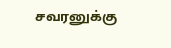சவரனுக்கு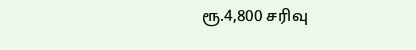ரூ.4,800 சரிவு